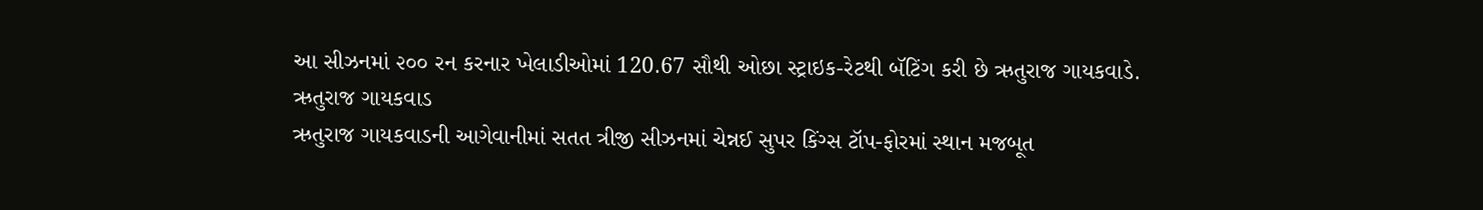આ સીઝનમાં ૨૦૦ રન કરનાર ખેલાડીઓમાં 120.67 સૌથી ઓછા સ્ટ્રાઇક-રેટથી બૅટિંગ કરી છે ઋતુરાજ ગાયકવાડે.
ઋતુરાજ ગાયકવાડ
ઋતુરાજ ગાયકવાડની આગેવાનીમાં સતત ત્રીજી સીઝનમાં ચેન્નઈ સુપર કિંગ્સ ટૉપ-ફોરમાં સ્થાન મજબૂત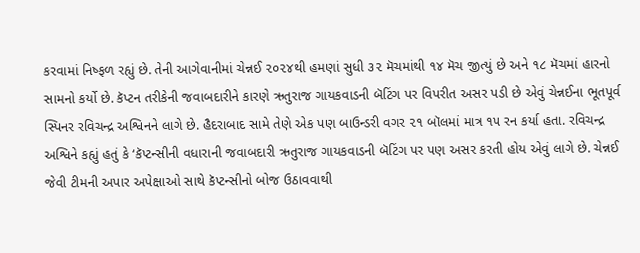કરવામાં નિષ્ફળ રહ્યું છે. તેની આગેવાનીમાં ચેન્નઈ ૨૦૨૪થી હમણાં સુધી ૩૨ મૅચમાંથી ૧૪ મૅચ જીત્યું છે અને ૧૮ મૅચમાં હારનો સામનો કર્યો છે. કૅપ્ટન તરીકેની જવાબદારીને કારણે ઋતુરાજ ગાયકવાડની બૅટિંગ પર વિપરીત અસર પડી છે એવું ચેન્નઈના ભૂતપૂર્વ સ્પિનર રવિચન્દ્ર અશ્વિનને લાગે છે. હૈદરાબાદ સામે તેણે એક પણ બાઉન્ડરી વગર ૨૧ બૉલમાં માત્ર ૧૫ રન કર્યા હતા. રવિચન્દ્ર અશ્વિને કહ્યું હતું કે ‘કૅપ્ટન્સીની વધારાની જવાબદારી ઋતુરાજ ગાયકવાડની બૅટિંગ પર પણ અસર કરતી હોય એવું લાગે છે. ચેન્નઈ જેવી ટીમની અપાર અપેક્ષાઓ સાથે કૅપ્ટન્સીનો બોજ ઉઠાવવાથી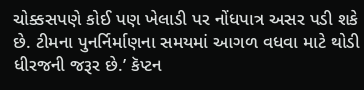ચોક્કસપણે કોઈ પણ ખેલાડી પર નોંધપાત્ર અસર પડી શકે છે. ટીમના પુનર્નિર્માણના સમયમાં આગળ વધવા માટે થોડી ધીરજની જરૂર છે.’ કૅપ્ટન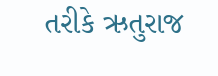તરીકે ઋતુરાજ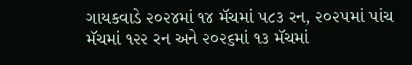ગાયકવાડે ૨૦૨૪માં ૧૪ મૅચમાં ૫૮૩ રન, ૨૦૨૫માં પાંચ મૅચમાં ૧૨૨ રન અને ૨૦૨૬માં ૧૩ મૅચમાં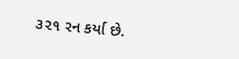૩૨૧ રન કર્યા છે.